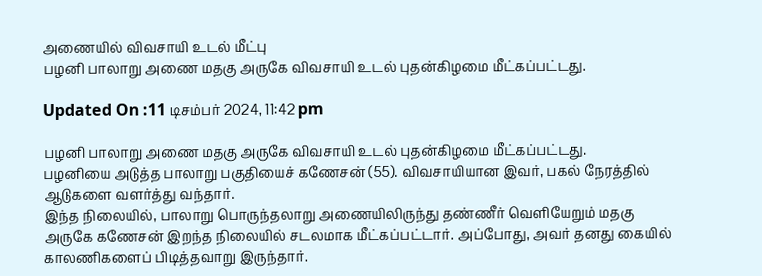அணையில் விவசாயி உடல் மீட்பு
பழனி பாலாறு அணை மதகு அருகே விவசாயி உடல் புதன்கிழமை மீட்கப்பட்டது.

Updated On :11 டிசம்பர் 2024, 11:42 pm

பழனி பாலாறு அணை மதகு அருகே விவசாயி உடல் புதன்கிழமை மீட்கப்பட்டது.
பழனியை அடுத்த பாலாறு பகுதியைச் கணேசன் (55). விவசாயியான இவர், பகல் நேரத்தில் ஆடுகளை வளர்த்து வந்தார்.
இந்த நிலையில், பாலாறு பொருந்தலாறு அணையிலிருந்து தண்ணீர் வெளியேறும் மதகு அருகே கணேசன் இறந்த நிலையில் சடலமாக மீட்கப்பட்டார். அப்போது, அவர் தனது கையில் காலணிகளைப் பிடித்தவாறு இருந்தார்.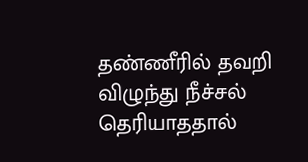தண்ணீரில் தவறி விழுந்து நீச்சல் தெரியாததால்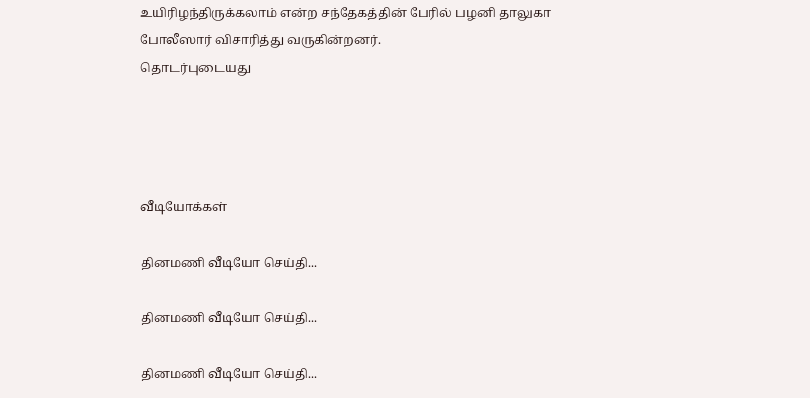உயிரிழந்திருக்கலாம் என்ற சந்தேகத்தின் பேரில் பழனி தாலுகா போலீஸார் விசாரித்து வருகின்றனர்.
தொடர்புடையது




வீடியோக்கள்

தினமணி வீடியோ செய்தி...

தினமணி வீடியோ செய்தி...

தினமணி வீடியோ செய்தி...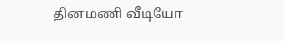தினமணி வீடியோ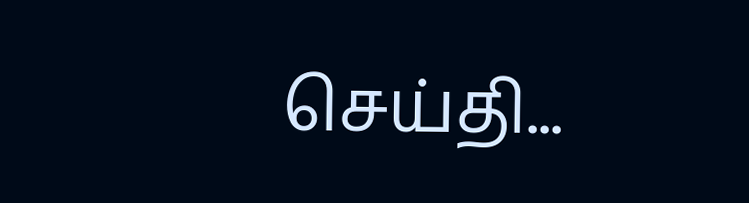செய்தி...